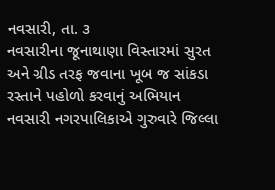નવસારી, તા. ૩
નવસારીના જૂનાથાણા વિસ્તારમાં સુરત અને ગ્રીડ તરફ જવાના ખૂબ જ સાંકડા રસ્તાને પહોળો કરવાનું અભિયાન નવસારી નગરપાલિકાએ ગુરુવારે જિલ્લા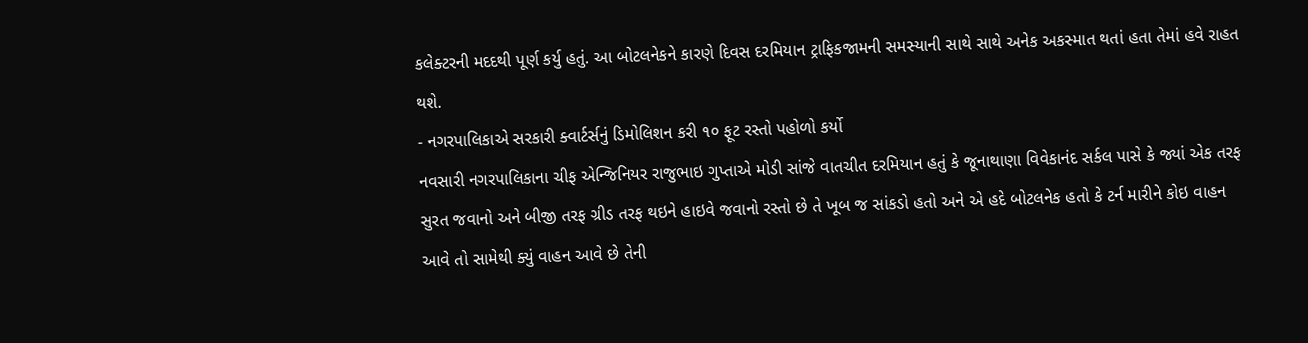કલેક્ટરની મદદથી પૂર્ણ કર્યુ હતું. આ બોટલનેકને કારણે દિવસ દરમિયાન ટ્રાફિકજામની સમસ્યાની સાથે સાથે અનેક અકસ્માત થતાં હતા તેમાં હવે રાહત થશે.
- નગરપાલિકાએ સરકારી ક્વાર્ટર્સનું ડિમોલિશન કરી ૧૦ ફૂટ રસ્તો પહોળો કર્યો
નવસારી નગરપાલિકાના ચીફ એન્જિનિયર રાજુભાઇ ગુપ્તાએ મોડી સાંજે વાતચીત દરમિયાન હતું કે જૂનાથાણા વિવેકાનંદ સર્કલ પાસે કે જ્યાં એક તરફ સુરત જવાનો અને બીજી તરફ ગ્રીડ તરફ થઇને હાઇવે જવાનો રસ્તો છે તે ખૂબ જ સાંકડો હતો અને એ હદે બોટલનેક હતો કે ટર્ન મારીને કોઇ વાહન આવે તો સામેથી ક્યું વાહન આવે છે તેની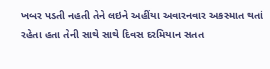ખબર પડતી નહતી તેને લઇને અહીંયા અવારનવાર અકસ્માત થતાં રહેતા હતા તેની સાથે સાથે દિવસ દરમિયાન સતત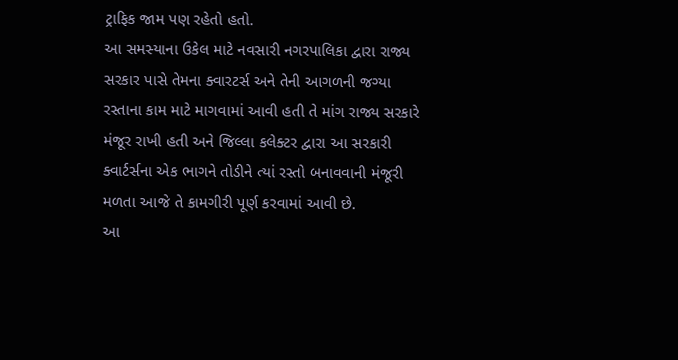ટ્રાફિક જામ પણ રહેતો હતો.
આ સમસ્યાના ઉકેલ માટે નવસારી નગરપાલિકા દ્વારા રાજ્ય સરકાર પાસે તેમના ક્વારટર્સ અને તેની આગળની જગ્યા રસ્તાના કામ માટે માગવામાં આવી હતી તે માંગ રાજ્ય સરકારે મંજૂર રાખી હતી અને જિલ્લા કલેક્ટર દ્વારા આ સરકારી ક્વાર્ટર્સના એક ભાગને તોડીને ત્યાં રસ્તો બનાવવાની મંજૂરી મળતા આજે તે કામગીરી પૂર્ણ કરવામાં આવી છે.
આ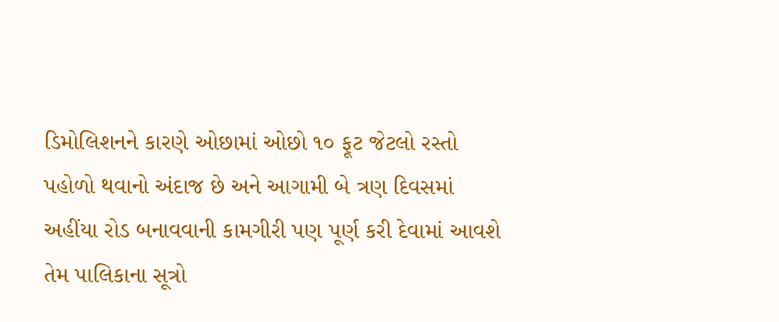ડિમોલિશનને કારણે ઓછામાં ઓછો ૧૦ ફૂટ જેટલો રસ્તો પહોળો થવાનો અંદાજ છે અને આગામી બે ત્રણ દિવસમાં અહીંયા રોડ બનાવવાની કામગીરી પણ પૂર્ણ કરી દેવામાં આવશે તેમ પાલિકાના સૂત્રો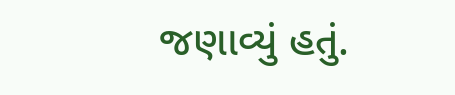જણાવ્યું હતું.